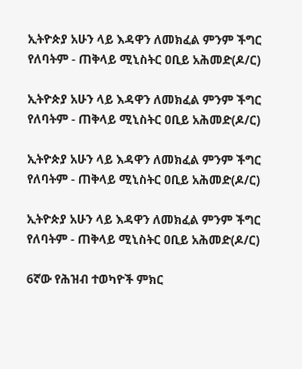ኢትዮጵያ አሁን ላይ እዳዋን ለመክፈል ምንም ችግር የለባትም - ጠቅላይ ሚኒስትር ዐቢይ አሕመድ(ዶ/ር)

ኢትዮጵያ አሁን ላይ እዳዋን ለመክፈል ምንም ችግር የለባትም - ጠቅላይ ሚኒስትር ዐቢይ አሕመድ(ዶ/ር)

ኢትዮጵያ አሁን ላይ እዳዋን ለመክፈል ምንም ችግር የለባትም - ጠቅላይ ሚኒስትር ዐቢይ አሕመድ(ዶ/ር)

ኢትዮጵያ አሁን ላይ እዳዋን ለመክፈል ምንም ችግር የለባትም - ጠቅላይ ሚኒስትር ዐቢይ አሕመድ(ዶ/ር)

6ኛው የሕዝብ ተወካዮች ምክር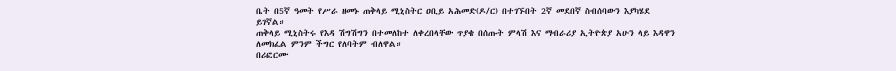ቤት በ5ኛ ዓመት የሥራ ዘመኑ ጠቅላይ ሚኒስትር ዐቢይ አሕመድ(ዶ/ር) በተገኙበት 2ኛ መደበኛ ስብሰባውን እያካሄደ ይገኛል።
ጠቅላይ ሚኒስትሩ የእዳ ሽግሽግን በተመለከተ ለቀረበላቸው ጥያቄ በሰጡት ምላሽ እና ማብራሪያ ኢትዮጵያ አሁን ላይ እዳዋን ለመክፈል ምንም ችግር የለባትም ብለዋል።
በሪፎርሙ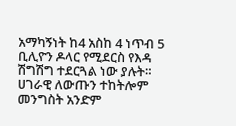አማካኝነት ከ4 አስከ 4 ነጥብ 5 ቢሊዮን ዶላር የሚደርስ የእዳ ሽግሽግ ተደርጓል ነው ያሉት።
ሀገራዊ ለውጡን ተከትሎም መንግስት አንድም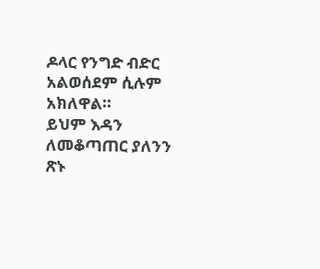ዶላር የንግድ ብድር አልወሰደም ሲሉም አክለዋል።
ይህም እዳን ለመቆጣጠር ያለንን ጽኑ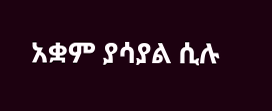አቋም ያሳያል ሲሉ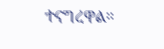ተናግረዋል።